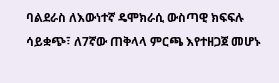ባልደራስ ለእውነተኛ ዴሞክራሲ ውስጣዊ ክፍፍሉ ሳይቋጭ፣ ለ7ኛው ጠቅላላ ምርጫ እየተዘጋጀ መሆኑ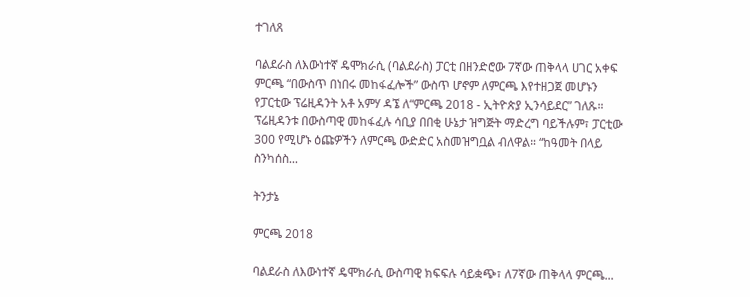ተገለጸ

ባልደራስ ለእውነተኛ ዴሞክራሲ (ባልደራስ) ፓርቲ በዘንድሮው 7ኛው ጠቅላላ ሀገር አቀፍ ምርጫ “በውስጥ በነበሩ መከፋፈሎች” ውስጥ ሆኖም ለምርጫ እየተዘጋጀ መሆኑን የፓርቲው ፕሬዚዳንት አቶ አምሃ ዳኜ ለ“ምርጫ 2018 - ኢትዮጵያ ኢንሳይደር” ገለጹ። ፕሬዚዳንቱ በውስጣዊ መከፋፈሉ ሳቢያ በበቂ ሁኔታ ዝግጅት ማድረግ ባይችሉም፣ ፓርቲው 300 የሚሆኑ ዕጩዎችን ለምርጫ ውድድር አስመዝግቧል ብለዋል። “ከዓመት በላይ ስንካሰስ...

ትንታኔ

ምርጫ 2018

ባልደራስ ለእውነተኛ ዴሞክራሲ ውስጣዊ ክፍፍሉ ሳይቋጭ፣ ለ7ኛው ጠቅላላ ምርጫ...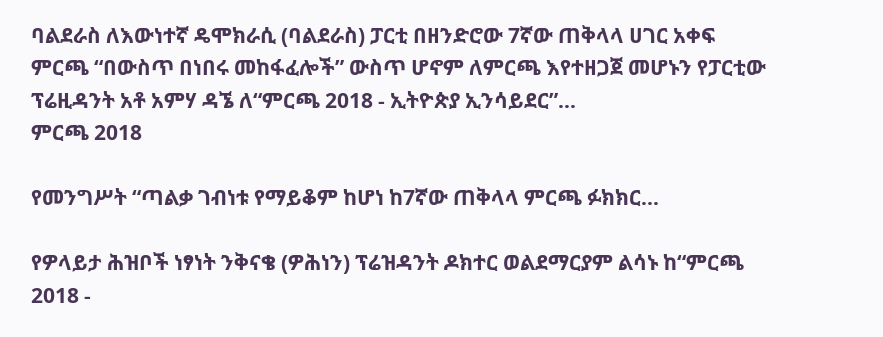ባልደራስ ለእውነተኛ ዴሞክራሲ (ባልደራስ) ፓርቲ በዘንድሮው 7ኛው ጠቅላላ ሀገር አቀፍ ምርጫ “በውስጥ በነበሩ መከፋፈሎች” ውስጥ ሆኖም ለምርጫ እየተዘጋጀ መሆኑን የፓርቲው ፕሬዚዳንት አቶ አምሃ ዳኜ ለ“ምርጫ 2018 - ኢትዮጵያ ኢንሳይደር”...
ምርጫ 2018

የመንግሥት “ጣልቃ ገብነቱ የማይቆም ከሆነ ከ7ኛው ጠቅላላ ምርጫ ፉክክር...

የዎላይታ ሕዝቦች ነፃነት ንቅናቄ (ዎሕነን) ፕሬዝዳንት ዶክተር ወልደማርያም ልሳኑ ከ“ምርጫ 2018 -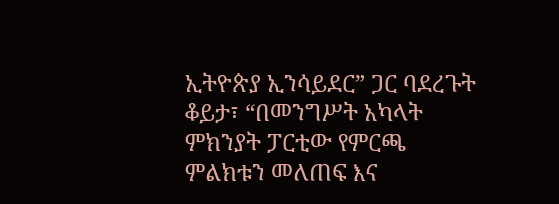ኢትዮጵያ ኢንሳይደር” ጋር ባደረጉት ቆይታ፣ “በመንግሥት አካላት ምክንያት ፓርቲው የምርጫ ምልክቱን መለጠፍ እና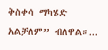ቅስቀሳ ማካሄድ አልቻለም” ብለዋል።...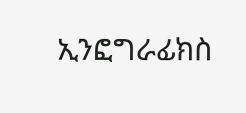ኢንፎግራፊክስ